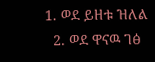1. ወደ ይዘቱ ዝለል
  2. ወደ ዋናዉ ገፅ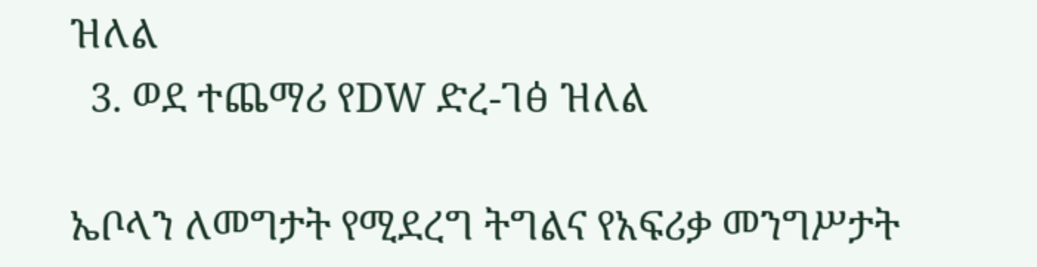ዝለል
  3. ወደ ተጨማሪ የDW ድረ-ገፅ ዝለል

ኤቦላን ለመግታት የሚደረግ ትግልና የአፍሪቃ መንግሥታት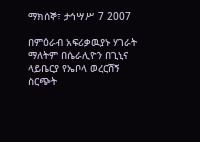ማክሰኞ፣ ታኅሣሥ 7 2007

በምዕራብ አፍሪቃዉያኑ ሃገራት ማለትም በሴራሊዮን በጊኒና ላይቤርያ የኤቦላ ወረርሽኝ ስርጭት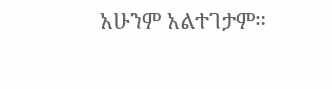አሁንም አልተገታም።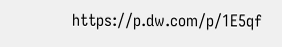https://p.dw.com/p/1E5qf